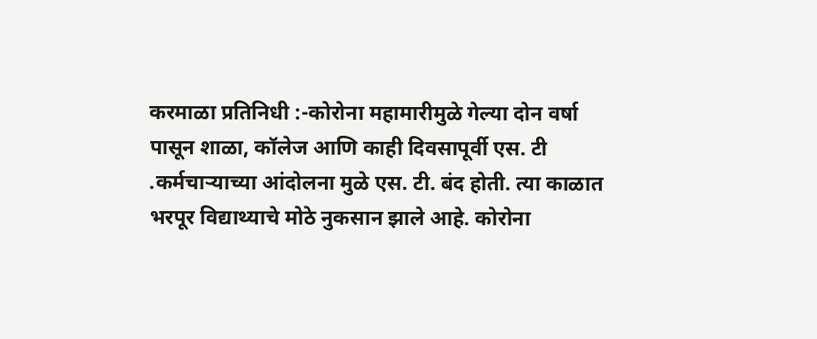करमाळा प्रतिनिधी :-कोरोना महामारीमुळे गेल्या दोन वर्षा पासून शाळा, कॉलेज आणि काही दिवसापूर्वी एस. टी .कर्मचाऱ्याच्या आंदोलना मुळे एस. टी. बंद होती. त्या काळात भरपूर विद्याथ्याचे मोठे नुकसान झाले आहे. कोरोना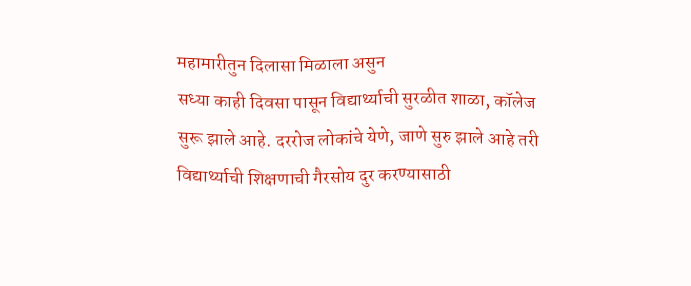महामारीतुन दिलासा मिळाला असुन
सध्या काही दिवसा पासून विद्यार्थ्याची सुरळीत शाळा, कॉलेज सुरू झाले आहे. दररोज लोकांचे येणे, जाणे सुरु झाले आहे तरी विद्यार्थ्याची शिक्षणाची गैरसोय दुर करण्यासाठी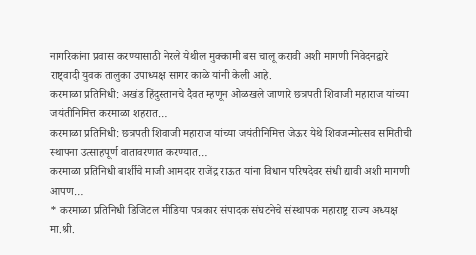नागरिकांना प्रवास करण्यासाठी नेरले येथील मुक्कामी बस चालू करावी अशी मागणी निवेदनद्वारे राष्ट्वादी युवक तालुका उपाध्यक्ष सागर काळे यांनी केली आहे.
करमाळा प्रतिनिधी: अखंड हिंदुस्तानचे दैवत म्हणून ओळखले जाणारे छत्रपती शिवाजी महाराज यांच्या जयंतीनिमित्त करमाळा शहरात…
करमाळा प्रतिनिधी: छत्रपती शिवाजी महाराज यांच्या जयंतीनिमित्त जेऊर येथे शिवजन्मोत्सव समितीची स्थापना उत्साहपूर्ण वातावरणात करण्यात…
करमाळा प्रतिनिधी बार्शीचे माजी आमदार राजेंद्र राऊत यांना विधान परिषदेवर संधी द्यावी अशी मागणी आपण…
* करमाळा प्रतिनिधी डिजिटल मीडिया पत्रकार संपादक संघटनेचे संस्थापक महाराष्ट्र राज्य अध्यक्ष मा.श्री.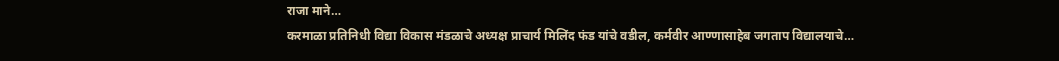राजा माने…
करमाळा प्रतिनिधी विद्या विकास मंडळाचे अध्यक्ष प्राचार्य मिलिंद फंड यांचे वडील, कर्मवीर आण्णासाहेब जगताप विद्यालयाचे…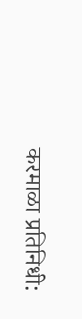करमाळा प्रतिनिधी: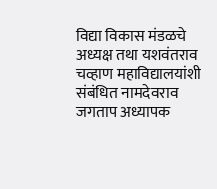विद्या विकास मंडळचे अध्यक्ष तथा यशवंतराव चव्हाण महाविद्यालयांशी संबंधित नामदेवराव जगताप अध्यापक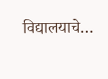विद्यालयाचे…